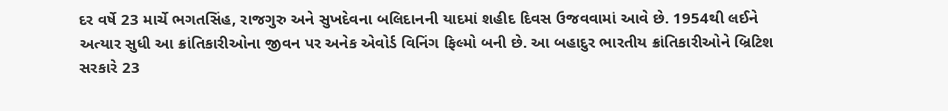દર વર્ષે 23 માર્ચે ભગતસિંહ, રાજગુરુ અને સુખદેવના બલિદાનની યાદમાં શહીદ દિવસ ઉજવવામાં આવે છે. 1954થી લઈને અત્યાર સુધી આ ક્રાંતિકારીઓના જીવન પર અનેક એવોર્ડ વિનિંગ ફિલ્મો બની છે. આ બહાદુર ભારતીય ક્રાંતિકારીઓને બ્રિટિશ સરકારે 23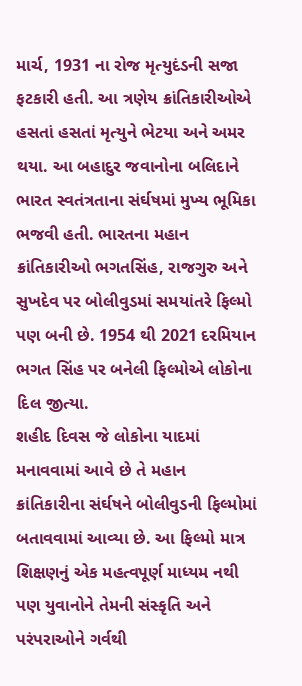માર્ચ, 1931 ના રોજ મૃત્યુદંડની સજા ફટકારી હતી. આ ત્રણેય ક્રાંતિકારીઓએ હસતાં હસતાં મૃત્યુને ભેટયા અને અમર થયા. આ બહાદુર જવાનોના બલિદાને ભારત સ્વતંત્રતાના સંર્ઘષમાં મુખ્ય ભૂમિકા ભજવી હતી. ભારતના મહાન ક્રાંતિકારીઓ ભગતસિંહ, રાજગુરુ અને સુખદેવ પર બોલીવુડમાં સમયાંતરે ફિલ્મો પણ બની છે. 1954 થી 2021 દરમિયાન ભગત સિંહ પર બનેલી ફિલ્મોએ લોકોના દિલ જીત્યા.
શહીદ દિવસ જે લોકોના યાદમાં મનાવવામાં આવે છે તે મહાન ક્રાંતિકારીના સંર્ઘષને બોલીવુડની ફિલ્મોમાં બતાવવામાં આવ્યા છે. આ ફિલ્મો માત્ર શિક્ષણનું એક મહત્વપૂર્ણ માધ્યમ નથી પણ યુવાનોને તેમની સંસ્કૃતિ અને પરંપરાઓને ગર્વથી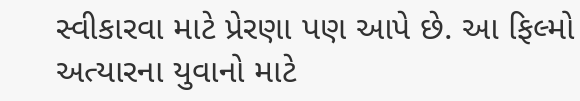સ્વીકારવા માટે પ્રેરણા પણ આપે છે. આ ફિલ્મો અત્યારના યુવાનો માટે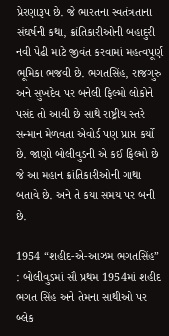પ્રેરણારૂપ છે. જે ભારતના સ્વતંત્રતાના સંઘર્ષની કથા, ક્રાંતિકારીઓની બહાદુરી નવી પેઢી માટે જીવંત કરવામાં મહત્વપૂર્ણ ભૂમિકા ભજવી છે. ભગતસિંહ, રાજગુરુ અને સુખદેવ પર બનેલી ફિલ્મો લોકોને પસંદ તો આવી છે સાથે રાષ્ટ્રીય સ્તરે સન્માન મેળવતા એવોર્ડ પણ પ્રાપ્ત કર્યો છે. જાણો બોલીવુડની એ કઈ ફિલ્મો છે જે આ મહાન ક્રાંતિકારીઓની ગાથા બતાવે છે. અને તે કયા સમય પર બની છે.

1954 “શહીદ-એ-આઝમ ભગતસિંહ” : બોલીવુડમાં સૌ પ્રથમ 1954માં શહીદ ભગત સિંહ અને તેમના સાથીઓ પર બ્લેક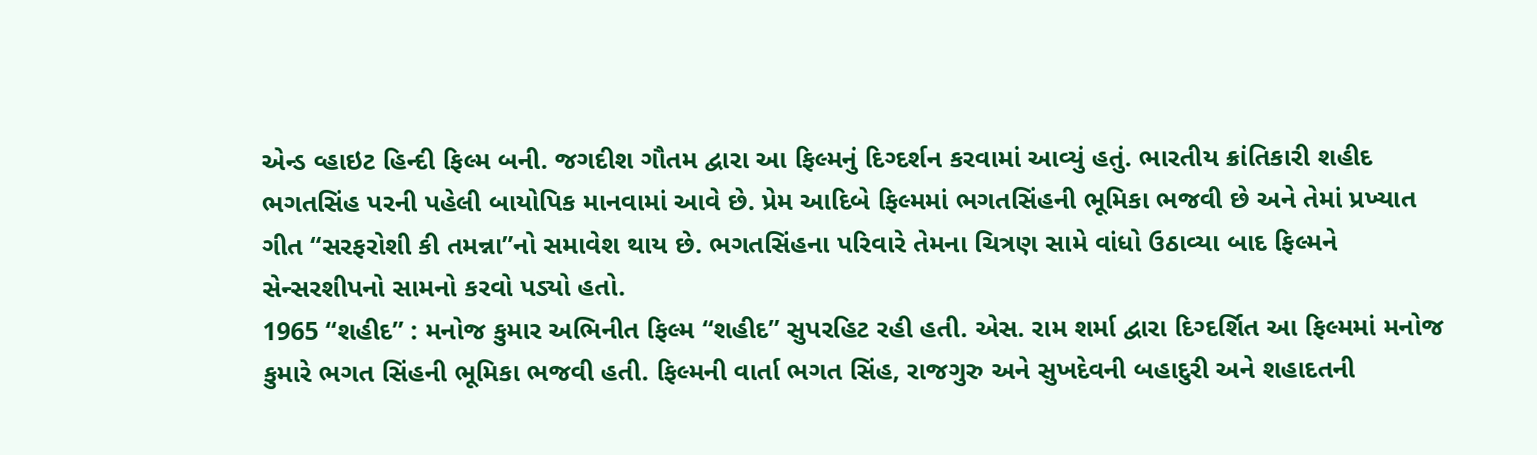એન્ડ વ્હાઇટ હિન્દી ફિલ્મ બની. જગદીશ ગૌતમ દ્વારા આ ફિલ્મનું દિગ્દર્શન કરવામાં આવ્યું હતું. ભારતીય ક્રાંતિકારી શહીદ ભગતસિંહ પરની પહેલી બાયોપિક માનવામાં આવે છે. પ્રેમ આદિબે ફિલ્મમાં ભગતસિંહની ભૂમિકા ભજવી છે અને તેમાં પ્રખ્યાત ગીત “સરફરોશી કી તમન્ના”નો સમાવેશ થાય છે. ભગતસિંહના પરિવારે તેમના ચિત્રણ સામે વાંધો ઉઠાવ્યા બાદ ફિલ્મને સેન્સરશીપનો સામનો કરવો પડ્યો હતો.
1965 “શહીદ” : મનોજ કુમાર અભિનીત ફિલ્મ “શહીદ” સુપરહિટ રહી હતી. એસ. રામ શર્મા દ્વારા દિગ્દર્શિત આ ફિલ્મમાં મનોજ કુમારે ભગત સિંહની ભૂમિકા ભજવી હતી. ફિલ્મની વાર્તા ભગત સિંહ, રાજગુરુ અને સુખદેવની બહાદુરી અને શહાદતની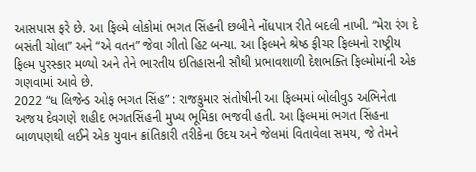આસપાસ ફરે છે. આ ફિલ્મે લોકોમાં ભગત સિંહની છબીને નોંધપાત્ર રીતે બદલી નાખી. “મેરા રંગ દે બસંતી ચોલા” અને “એ વતન” જેવા ગીતો હિટ બન્યા. આ ફિલ્મને શ્રેષ્ઠ ફીચર ફિલ્મનો રાષ્ટ્રીય ફિલ્મ પુરસ્કાર મળ્યો અને તેને ભારતીય ઇતિહાસની સૌથી પ્રભાવશાળી દેશભક્તિ ફિલ્મોમાંની એક ગણવામાં આવે છે.
2022 “ધ લિજેન્ડ ઓફ ભગત સિંહ” : રાજકુમાર સંતોષીની આ ફિલ્મમાં બોલીવુડ અભિનેતા અજય દેવગણે શહીદ ભગતસિંહની મુખ્ય ભૂમિકા ભજવી હતી. આ ફિલ્મમાં ભગત સિંહના બાળપણથી લઈને એક યુવાન ક્રાંતિકારી તરીકેના ઉદય અને જેલમાં વિતાવેલા સમય, જે તેમને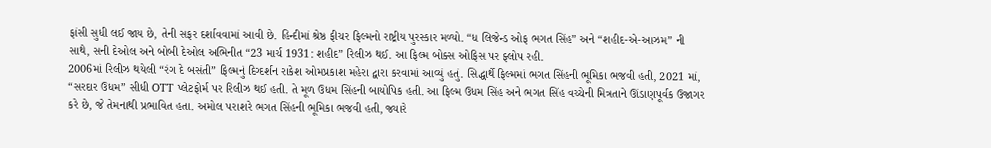ફાંસી સુધી લઈ જાય છે, તેની સફર દર્શાવવામાં આવી છે. હિન્દીમાં શ્રેષ્ઠ ફીચર ફિલ્મનો રાષ્ટ્રીય પુરસ્કાર મળ્યો. “ધ લિજેન્ડ ઓફ ભગત સિંહ” અને “શહીદ-એ-આઝમ” ની સાથે, સની દેઓલ અને બોબી દેઓલ અભિનીત “23 માર્ચ 1931: શહીદ” રિલીઝ થઈ. આ ફિલ્મ બોક્સ ઓફિસ પર ફ્લોપ રહી.
2006માં રિલીઝ થયેલી “રંગ દે બસંતી” ફિલ્મનું દિગ્દર્શન રાકેશ ઓમપ્રકાશ મહેરા દ્વારા કરવામાં આવ્યું હતું. સિદ્ધાર્થે ફિલ્મમાં ભગત સિંહની ભૂમિકા ભજવી હતી, 2021 માં, “સરદાર ઉધમ” સીધી OTT પ્લેટફોર્મ પર રિલીઝ થઈ હતી. તે મૂળ ઉધમ સિંહની બાયોપિક હતી. આ ફિલ્મ ઉધમ સિંહ અને ભગત સિંહ વચ્ચેની મિત્રતાને ઊંડાણપૂર્વક ઉજાગર કરે છે, જે તેમનાથી પ્રભાવિત હતા. અમોલ પરાશરે ભગત સિંહની ભૂમિકા ભજવી હતી, જ્યારે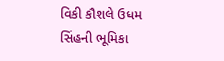વિકી કૌશલે ઉધમ સિંહની ભૂમિકા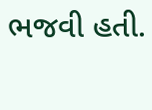ભજવી હતી.